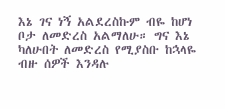እኔ ገና ነኝ አልደረስኩም ብዬ ከሆነ ቦታ ለመድረስ አልማለሁ። ግና እኔ ካለሁበት ለመድረስ የሚያስቡ ከኋላዬ ብዙ ሰዎች እንዳሉ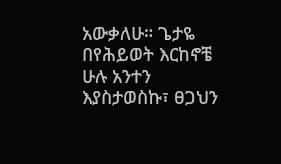አውቃለሁ። ጌታዬ በየሕይወት እርከኖቼ ሁሉ አንተን እያስታወስኩ፣ ፀጋህን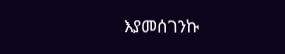እያመሰገንኩ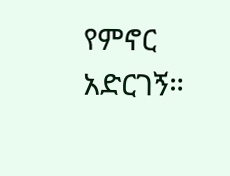የምኖር አድርገኝ።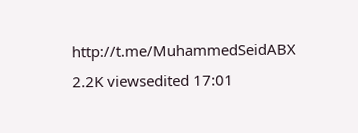http://t.me/MuhammedSeidABX 2.2K viewsedited 17:01